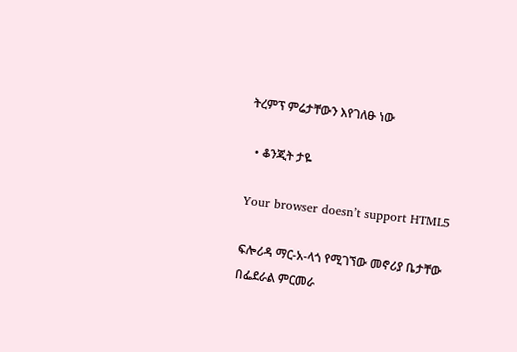ትረምፕ ምሬታቸውን እየገለፁ ነው

  • ቆንጂት ታዬ

Your browser doesn’t support HTML5

ፍሎሪዳ ማር-አ-ላጎ የሚገኘው መኖሪያ ቤታቸው በፌደራል ምርመራ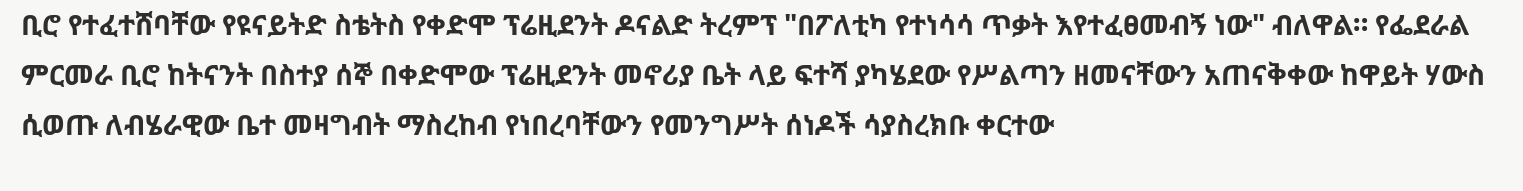ቢሮ የተፈተሸባቸው የዩናይትድ ስቴትስ የቀድሞ ፕሬዚደንት ዶናልድ ትረምፕ "በፖለቲካ የተነሳሳ ጥቃት እየተፈፀመብኝ ነው" ብለዋል። የፌደራል ምርመራ ቢሮ ከትናንት በስተያ ሰኞ በቀድሞው ፕሬዚደንት መኖሪያ ቤት ላይ ፍተሻ ያካሄደው የሥልጣን ዘመናቸውን አጠናቅቀው ከዋይት ሃውስ ሲወጡ ለብሄራዊው ቤተ መዛግብት ማስረከብ የነበረባቸውን የመንግሥት ሰነዶች ሳያስረክቡ ቀርተው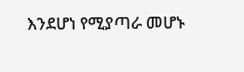እንደሆነ የሚያጣራ መሆኑ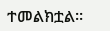ተመልክቷል።